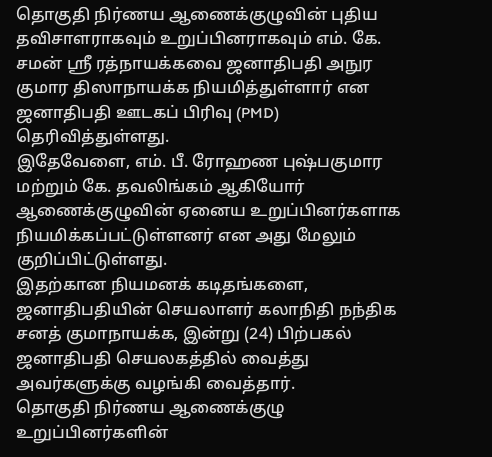தொகுதி நிர்ணய ஆணைக்குழுவின் புதிய தவிசாளராகவும் உறுப்பினராகவும் எம். கே. சமன் ஸ்ரீ ரத்நாயக்கவை ஜனாதிபதி அநுர குமார திஸாநாயக்க நியமித்துள்ளார் என ஜனாதிபதி ஊடகப் பிரிவு (PMD) தெரிவித்துள்ளது.
இதேவேளை, எம். பீ. ரோஹண புஷ்பகுமார மற்றும் கே. தவலிங்கம் ஆகியோர் ஆணைக்குழுவின் ஏனைய உறுப்பினர்களாக நியமிக்கப்பட்டுள்ளனர் என அது மேலும் குறிப்பிட்டுள்ளது.
இதற்கான நியமனக் கடிதங்களை, ஜனாதிபதியின் செயலாளர் கலாநிதி நந்திக சனத் குமாநாயக்க, இன்று (24) பிற்பகல் ஜனாதிபதி செயலகத்தில் வைத்து அவர்களுக்கு வழங்கி வைத்தார்.
தொகுதி நிர்ணய ஆணைக்குழு உறுப்பினர்களின்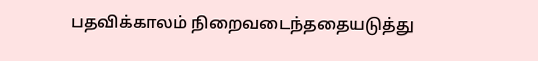பதவிக்காலம் நிறைவடைந்ததையடுத்து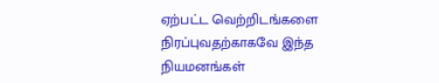ஏற்பட்ட வெற்றிடங்களை நிரப்புவதற்காகவே இந்த நியமனங்கள்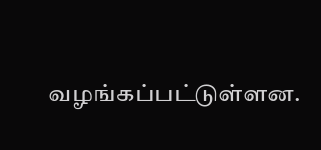வழங்கப்பட்டுள்ளன.